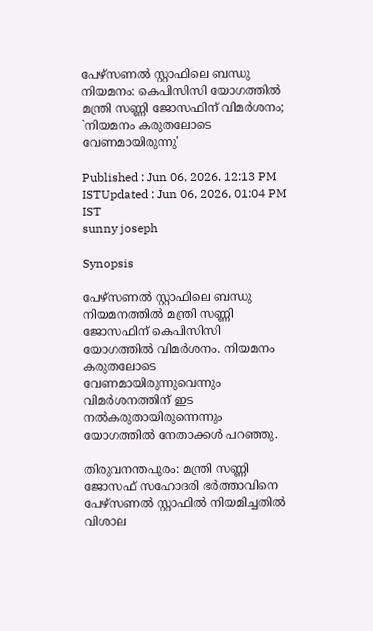പേഴ്സണൽ സ്റ്റാഫിലെ ബന്ധു നിയമനം: കെപിസിസി യോഗത്തിൽ മന്ത്രി സണ്ണി ജോസഫിന് വിമർശനം; `നിയമനം കരുതലോടെ വേണമായിരുന്നു'

Published : Jun 06, 2026, 12:13 PM ISTUpdated : Jun 06, 2026, 01:04 PM IST
sunny joseph

Synopsis

പേഴ്സണൽ സ്റ്റാഫിലെ ബന്ധു നിയമനത്തിൽ മന്ത്രി സണ്ണി ജോസഫിന് കെപിസിസി യോഗത്തിൽ വിമർശനം. നിയമനം കരുതലോടെ വേണമായിരുന്നുവെന്നും വിമർശനത്തിന് ഇട നൽകരുതായിരുന്നെന്നും യോഗത്തിൽ നേതാക്കൾ പറഞ്ഞു.

തിരുവനന്തപുരം: മന്ത്രി സണ്ണി ജോസഫ് സഹോദരി ഭര്‍ത്താവിനെ പേഴ്സണൽ സ്റ്റാഫിൽ നിയമിച്ചതിൽ വിശാല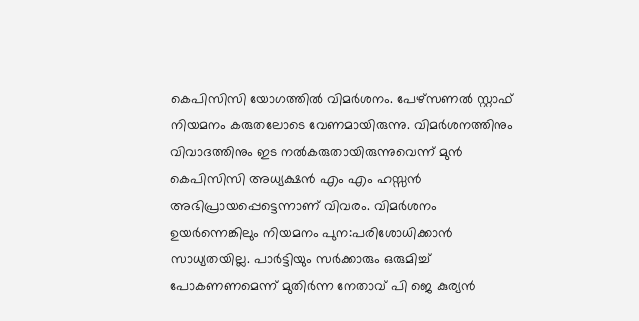കെപിസിസി യോഗത്തിൽ വിമര്‍ശനം. പേഴ്സണൽ സ്റ്റാഫ് നിയമനം കരുതലോടെ വേണമായിരുന്നു. വിമര്‍ശനത്തിനും വിവാദത്തിനും ഇട നൽകരുതായിരുന്നുവെന്ന് മുൻ കെപിസിസി അധ്യക്ഷൻ എം എം ഹസ്സൻ അഭിപ്രായപ്പെട്ടെന്നാണ് വിവരം. വിമര്‍ശനം ഉയര്‍ന്നെങ്കിലും നിയമനം പുന:പരിശോധിക്കാൻ സാധ്യതയില്ല. പാര്‍ട്ടിയും സര്‍ക്കാരും ഒരുമിച്ച് പോകണണമെന്ന് മുതിര്‍ന്ന നേതാവ് പി ജെ കുര്യൻ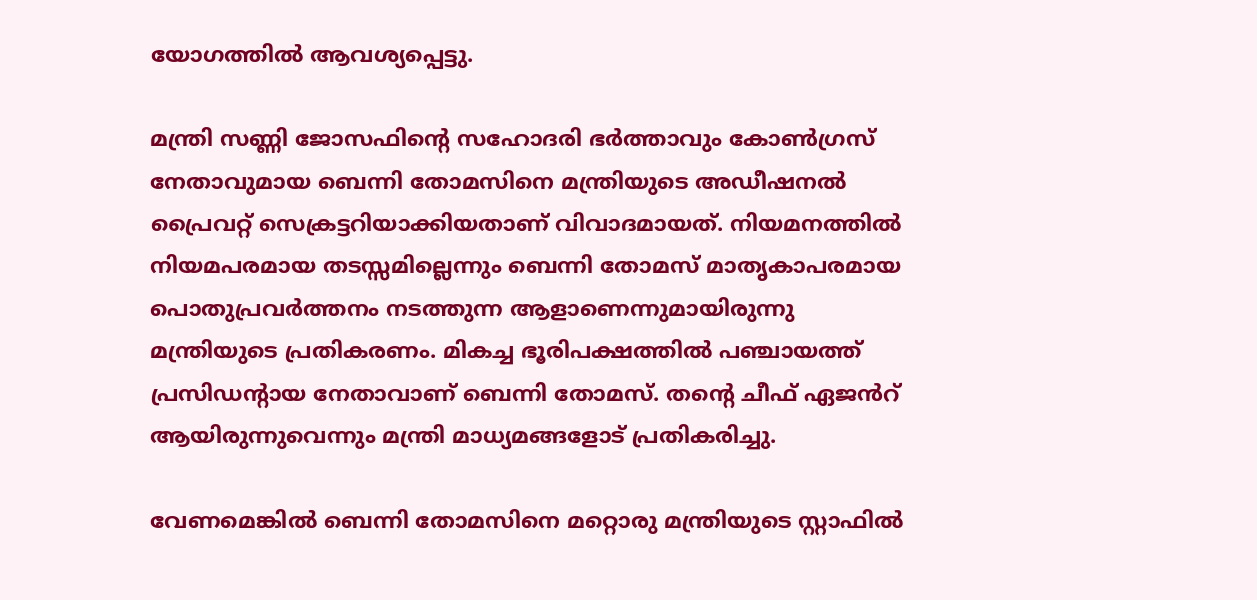യോഗത്തിൽ ആവശ്യപ്പെട്ടു.

മന്ത്രി സണ്ണി ജോസഫിൻ്റെ സഹോദരി ഭർത്താവും കോൺഗ്രസ് നേതാവുമായ ബെന്നി തോമസിനെ മന്ത്രിയുടെ അഡീഷനൽ പ്രൈവറ്റ് സെക്രട്ടറിയാക്കിയതാണ് വിവാദമായത്. നിയമനത്തിൽ നിയമപരമായ തടസ്സമില്ലെന്നും ബെന്നി തോമസ് മാതൃകാപരമായ പൊതുപ്രവർത്തനം നടത്തുന്ന ആളാണെന്നുമായിരുന്നു മന്ത്രിയുടെ പ്രതികരണം. മികച്ച ഭൂരിപക്ഷത്തിൽ പഞ്ചായത്ത് പ്രസിഡൻ്റായ നേതാവാണ് ബെന്നി തോമസ്. തന്റെ ചീഫ് ഏജൻറ് ആയിരുന്നുവെന്നും മന്ത്രി മാധ്യമങ്ങളോട് പ്രതികരിച്ചു.

വേണമെങ്കിൽ ബെന്നി തോമസിനെ മറ്റൊരു മന്ത്രിയുടെ സ്റ്റാഫിൽ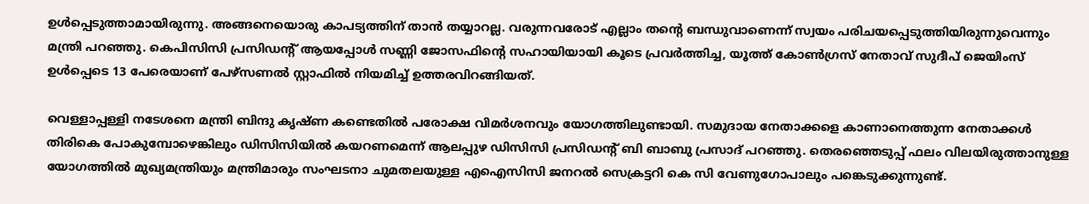ഉൾപ്പെടുത്താമായിരുന്നു. അങ്ങനെയൊരു കാപട്യത്തിന് താൻ തയ്യാറല്ല. വരുന്നവരോട് എല്ലാം തന്റെ ബന്ധുവാണെന്ന് സ്വയം പരിചയപ്പെടുത്തിയിരുന്നുവെന്നും മന്ത്രി പറഞ്ഞു. കെപിസിസി പ്രസിഡന്റ്‌ ആയപ്പോൾ സണ്ണി ജോസഫിന്റെ സഹായിയായി കൂടെ പ്രവർത്തിച്ച, യൂത്ത് കോൺഗ്രസ്‌ നേതാവ് സുദീപ് ജെയിംസ് ഉൾപ്പെടെ 13 പേരെയാണ് പേഴ്സണൽ സ്റ്റാഫിൽ നിയമിച്ച് ഉത്തരവിറങ്ങിയത്.

വെള്ളാപ്പള്ളി നടേശനെ മന്ത്രി ബിന്ദു കൃഷ്ണ കണ്ടെതിൽ പരോക്ഷ വിമര്‍ശനവും യോഗത്തിലുണ്ടായി. സമുദായ നേതാക്കളെ കാണാനെത്തുന്ന നേതാക്കള്‍ തിരികെ പോകുമ്പോഴെങ്കിലും ഡിസിസിയിൽ കയറണമെന്ന് ആലപ്പുഴ ഡിസിസി പ്രസിഡന്‍റ് ബി ബാബു പ്രസാദ് പറഞ്ഞു. തെരഞ്ഞെടുപ്പ് ഫലം വിലയിരുത്താനുള്ള യോഗത്തിൽ മുഖ്യമന്ത്രിയും മന്ത്രിമാരും സംഘടനാ ചുമതലയുള്ള എഐസിസി ജനറൽ സെക്രട്ടറി കെ സി വേണുഗോപാലും പങ്കെടുക്കുന്നുണ്ട്.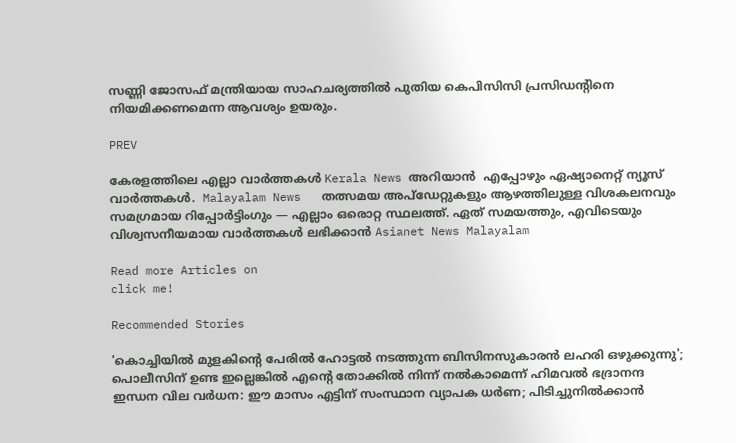സണ്ണി ജോസഫ് മന്ത്രിയായ സാഹചര്യത്തിൽ പുതിയ കെപിസിസി പ്രസി‍ഡന്‍റിനെ നിയമിക്കണമെന്ന ആവശ്യം ഉയരും.

PREV

കേരളത്തിലെ എല്ലാ വാർത്തകൾ Kerala News അറിയാൻ  എപ്പോഴും ഏഷ്യാനെറ്റ് ന്യൂസ് വാർത്തകൾ.  Malayalam News   തത്സമയ അപ്‌ഡേറ്റുകളും ആഴത്തിലുള്ള വിശകലനവും സമഗ്രമായ റിപ്പോർട്ടിംഗും — എല്ലാം ഒരൊറ്റ സ്ഥലത്ത്. ഏത് സമയത്തും, എവിടെയും വിശ്വസനീയമായ വാർത്തകൾ ലഭിക്കാൻ Asianet News Malayalam

Read more Articles on
click me!

Recommended Stories

'കൊച്ചിയിൽ മുളകിന്റെ പേരിൽ ഹോട്ടൽ നടത്തുന്ന ബിസിനസുകാരൻ ലഹരി ഒഴുക്കുന്നു'; പൊലീസിന് ഉണ്ട ഇല്ലെങ്കിൽ എന്റെ തോക്കിൽ നിന്ന് നൽകാമെന്ന് ഹിമവൽ ഭദ്രാനന്ദ
ഇന്ധന വില വർധന: ഈ മാസം എട്ടിന് സംസ്ഥാന വ്യാപക ധർണ; പിടിച്ചുനിൽക്കാൻ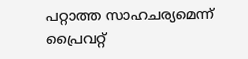പറ്റാത്ത സാഹചര്യമെന്ന് പ്രൈവറ്റ്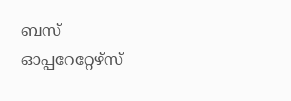ബസ് ഓപ്പറേറ്റേഴ്സ്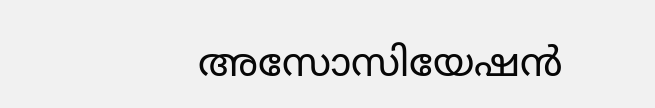അസോസിയേഷൻ